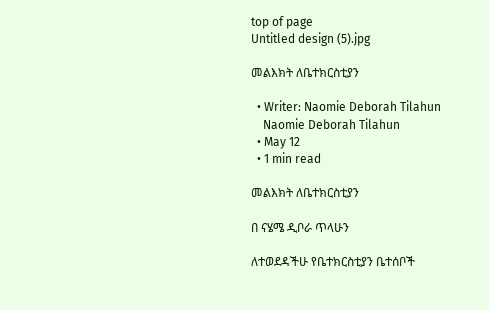top of page
Untitled design (5).jpg

መልእክት ለቤተክርስቲያን

  • Writer: Naomie Deborah Tilahun
    Naomie Deborah Tilahun
  • May 12
  • 1 min read

መልእክት ለቤተክርስቲያን

በ ናሄሜ ዲቦራ ጥላሁን

ለተወደዳችሁ የቤተክርስቲያን ቤተሰቦች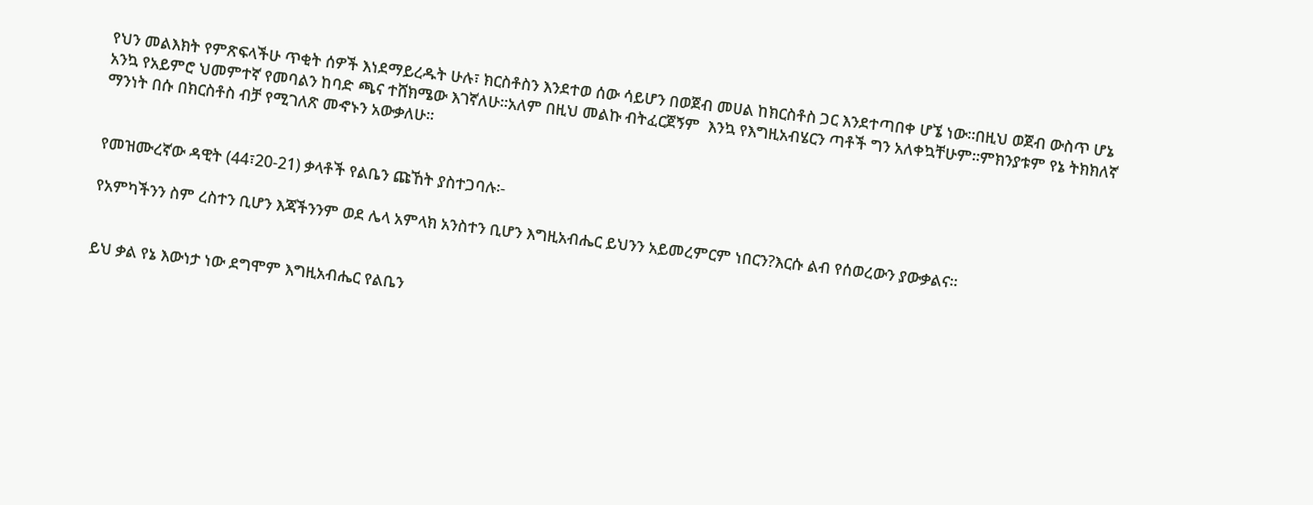የህን መልእክት የምጽፍላችሁ ጥቂት ሰዎች እነደማይረዱት ሁሉ፣ ክርስቶስን እንደተወ ሰው ሳይሆን በወጀብ መሀል ከክርስቶስ ጋር እንደተጣበቀ ሆኜ ነው፡፡በዚህ ወጀብ ውስጥ ሆኔ አንኳ የአይምሮ ህመምተኛ የመባልን ከባድ ጫና ተሸክሜው እገኛለሁ፡፡አለም በዚህ መልኩ ብትፈርጀኝም  እንኳ የእግዚአብሄርን ጣቶች ግን አለቀኳቸሁም፡፡ምክንያቱም የኔ ትክክለኛ ማንነት በሱ በክርስቶስ ብቻ የሚገለጽ መኆኑን አውቃለሁ፡፡


የመዝሙረኛው ዳዊት (44፣20-21) ቃላቶች የልቤን ጩኸት ያስተጋባሉ፡-

የአምካችንን ስም ረስተን ቢሆን እጃችንንም ወደ ሌላ አምላክ አንስተን ቢሆን እግዚአብሔር ይህንን አይመረምርም ነበርን?እርሱ ልብ የሰወረውን ያውቃልና፡፡


ይህ ቃል የኔ እውነታ ነው ደግሞም እግዚአብሔር የልቤን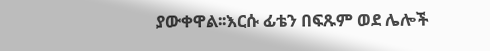ያውቀዋል፡፡እርሱ ፊቴን በፍጹም ወደ ሌሎች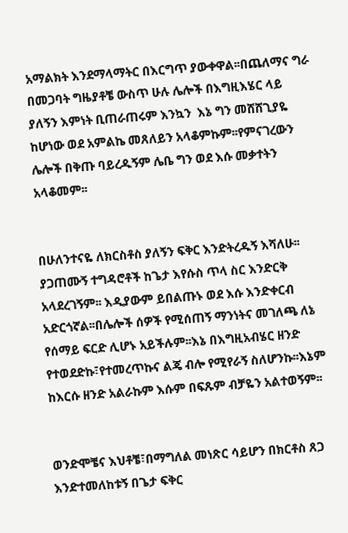አማልክት እንደማላማትር በእርግጥ ያውቀዋል፡፡በጨለማና ግራ በመጋባት ግዜያቶቼ ውስጥ ሁሉ ሌሎች በእግዚእሄር ላይ ያለኝን እምነት ቢጠራጠሩም እንኳን  እኔ ግን መሸሸጊያዬ ከሆነው ወደ አምልኬ መጸለይን አላቆምኩም፡፡የምናገረውን ሌሎች በቅጡ ባይረዱኝም ሌቤ ግን ወደ እሱ መቃተትን አላቆመም፡፡


በሁለንተናዬ ለክርስቶስ ያለኝን ፍቅር እንድትረዱኝ እሻለሁ፡፡ያጋጠሙኝ ተግዳሮቶች ከጌታ እየሱስ ጥላ ስር እንድርቅ አላደረገኝም፡፡ እዲያውም ይበልጡኑ ወደ እሱ እንድቀርብ አድርጎኛል፡፡በሌሎች ሰዎች የሚሰጠኝ ማንነትና መገለጫ ለኔ የሰማይ ፍርድ ሊሆኑ አይችሉም፡፡እኔ በእግዚአብሄር ዘንድ የተወደድኩ፣የተመረጥኩና ልጄ ብሎ የሚየራኝ ስለሆንኩ፡፡እኔም ከእርሱ ዘንድ አልራኩም እሱም በፍጹም ብቻዬን አልተወኝም፡፡


ወንድሞቼና እህቶቼ፣በማግለል መነጽር ሳይሆን በክርቶስ ጸጋ እንድተመለከቱኝ በጌታ ፍቅር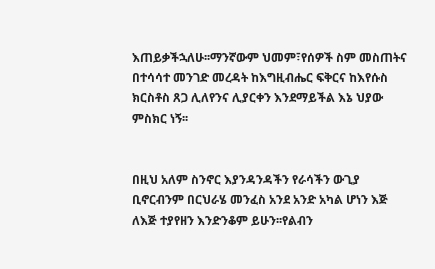እጠይቃችኋለሁ፡፡ማንኛውም ህመም፣የሰዎች ስም መስጠትና በተሳሳተ መንገድ መረዳት ከእግዚብሔር ፍቅርና ከእየሱስ ክርስቶስ ጸጋ ሊለየንና ሊያርቀን እንደማይችል እኔ ህያው ምስክር ነኝ፡፡


በዚህ አለም ስንኖር እያንዳንዳችን የራሳችን ውጊያ ቢኖርብንም በርህራሄ መንፈስ አንደ አንድ አካል ሆነን እጅ ለእጅ ተያየዘን እንድንቆም ይሁን፡፡የልብን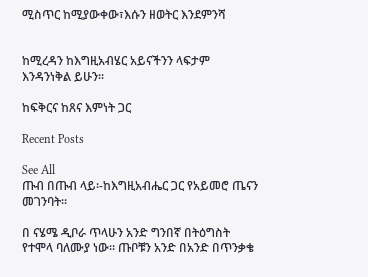ሚስጥር ከሚያውቀው፣እሱን ዘወትር እንደምንሻ


ከሚረዳን ከእግዚአብሄር አይናችንን ላፍታም እንዳንነቅል ይሁን፡፡

ከፍቅርና ከጸና እምነት ጋር

Recent Posts

See All
ጡብ በጡብ ላይ፡-ከእግዚአብሔር ጋር የአይመሮ ጤናን መገንባት፡፡

በ ናሄሜ ዲቦራ ጥላሁን አንድ ግንበኛ በትዕግስት የተሞላ ባለሙያ ነው፡፡ ጡቦቹን አንድ በአንድ በጥንቃቄ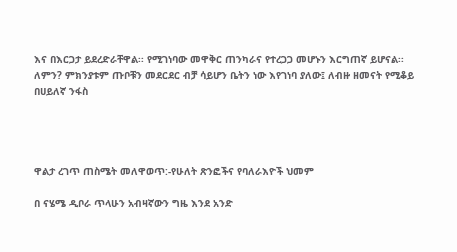እና በእርጋታ ይደረድራቸዋል፡፡ የሚገነባው መዋቅር ጠንካራና የተረጋጋ መሆኑን እርግጠኛ ይሆናል፡፡ለምን? ምክንያቱም ጡቦቹን መደርደር ብቻ ሳይሆን ቤትን ነው እየገነባ ያለው፤ ለብዙ ዘመናት የሚቆይ በሀይለኛ ንፋስ




ዋልታ ረገጥ ጠስሜት መለዋወጥ:-የሁለት ጽንፎችና የባለራእዮች ህመም

በ ናሄሜ ዲቦራ ጥላሁን አብዛኛውን ግዜ እንደ አንድ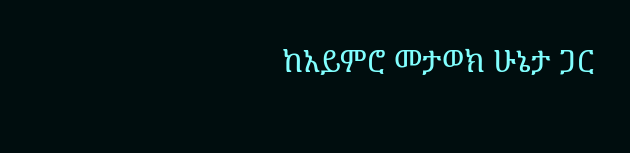ከአይምሮ መታወክ ሁኔታ ጋር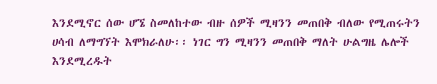እንደሚኖር ሰው ሆኜ ስመለከተው ብዙ ሰዎች ሚዛንን መጠበቅ ብለው የሚጠሩትን ሀሳብ ለማግኘት እሞክራለሁ፡፡ ነገር ግን ሚዛንን መጠበቅ ማለት ሁልግዜ ሌሎች እንደሚረዱት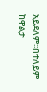አይደለም፡፡በተለይም ከዋልታ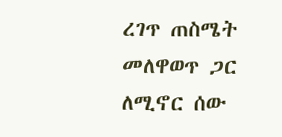ረገጥ ጠስሜት መለዋወጥ ጋር ለሚኖር ሰው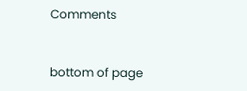Comments


bottom of page